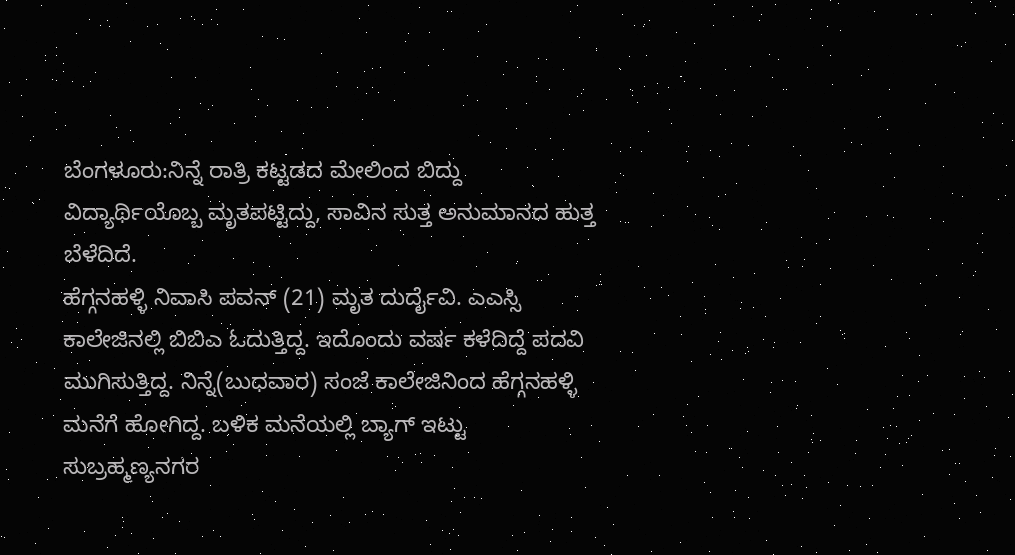ಬೆಂಗಳೂರು:ನಿನ್ನೆ ರಾತ್ರಿ ಕಟ್ಟಡದ ಮೇಲಿಂದ ಬಿದ್ದು ವಿದ್ಯಾರ್ಥಿಯೊಬ್ಬ ಮೃತಪಟ್ಟಿದ್ದು, ಸಾವಿನ ಸುತ್ತ ಅನುಮಾನದ ಹುತ್ತ ಬೆಳೆದಿದೆ.
ಹೆಗ್ಗನಹಳ್ಳಿ ನಿವಾಸಿ ಪವನ್ (21) ಮೃತ ದುರ್ದೈವಿ. ಎಎಸ್ಸಿ ಕಾಲೇಜಿನಲ್ಲಿ ಬಿಬಿಎ ಓದುತ್ತಿದ್ದ. ಇದೊಂದು ವರ್ಷ ಕಳೆದಿದ್ದೆ ಪದವಿ ಮುಗಿಸುತ್ತಿದ್ದ. ನಿನ್ನೆ(ಬುಧವಾರ) ಸಂಜೆ ಕಾಲೇಜಿನಿಂದ ಹೆಗ್ಗನಹಳ್ಳಿ ಮನೆಗೆ ಹೋಗಿದ್ದ. ಬಳಿಕ ಮನೆಯಲ್ಲಿ ಬ್ಯಾಗ್ ಇಟ್ಟು ಸುಬ್ರಹ್ಮಣ್ಯನಗರ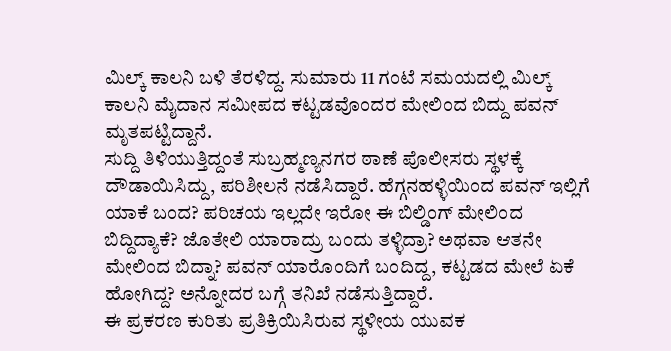ಮಿಲ್ಕ್ ಕಾಲನಿ ಬಳಿ ತೆರಳಿದ್ದ. ಸುಮಾರು 11 ಗಂಟೆ ಸಮಯದಲ್ಲಿ ಮಿಲ್ಕ್ ಕಾಲನಿ ಮೈದಾನ ಸಮೀಪದ ಕಟ್ಟಡವೊಂದರ ಮೇಲಿಂದ ಬಿದ್ದು ಪವನ್ ಮೃತಪಟ್ಟಿದ್ದಾನೆ.
ಸುದ್ದಿ ತಿಳಿಯುತ್ತಿದ್ದಂತೆ ಸುಬ್ರಹ್ಮಣ್ಯನಗರ ಠಾಣೆ ಪೊಲೀಸರು ಸ್ಥಳಕ್ಕೆ ದೌಡಾಯಿಸಿದ್ದು, ಪರಿಶೀಲನೆ ನಡೆಸಿದ್ದಾರೆ. ಹೆಗ್ಗನಹಳ್ಳಿಯಿಂದ ಪವನ್ ಇಲ್ಲಿಗೆ ಯಾಕೆ ಬಂದ? ಪರಿಚಯ ಇಲ್ಲದೇ ಇರೋ ಈ ಬಿಲ್ಡಿಂಗ್ ಮೇಲಿಂದ ಬಿದ್ದಿದ್ಯಾಕೆ? ಜೊತೇಲಿ ಯಾರಾದ್ರು ಬಂದು ತಳ್ಳಿದ್ರಾ? ಅಥವಾ ಆತನೇ ಮೇಲಿಂದ ಬಿದ್ನಾ? ಪವನ್ ಯಾರೊಂದಿಗೆ ಬಂದಿದ್ದ, ಕಟ್ಟಡದ ಮೇಲೆ ಏಕೆ ಹೋಗಿದ್ದ? ಅನ್ನೋದರ ಬಗ್ಗೆ ತನಿಖೆ ನಡೆಸುತ್ತಿದ್ದಾರೆ.
ಈ ಪ್ರಕರಣ ಕುರಿತು ಪ್ರತಿಕ್ರಿಯಿಸಿರುವ ಸ್ಥಳೀಯ ಯುವಕ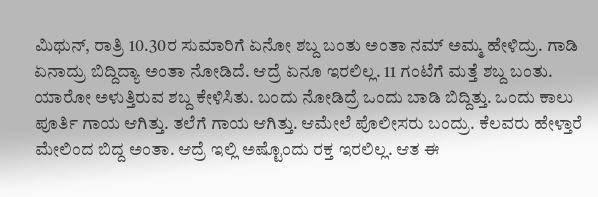ಮಿಥುನ್, ರಾತ್ರಿ 10.30ರ ಸುಮಾರಿಗೆ ಏನೋ ಶಬ್ದ ಬಂತು ಅಂತಾ ನಮ್ ಅಮ್ಮ ಹೇಳಿದ್ರು. ಗಾಡಿ ಏನಾದ್ರು ಬಿದ್ದಿದ್ಯಾ ಅಂತಾ ನೋಡಿದೆ. ಆದ್ರೆ ಏನೂ ಇರಲಿಲ್ಲ. 11 ಗಂಟೆಗೆ ಮತ್ತೆ ಶಬ್ದ ಬಂತು. ಯಾರೋ ಅಳುತ್ತಿರುವ ಶಬ್ದ ಕೇಳಿಸಿತು. ಬಂದು ನೋಡಿದ್ರೆ ಒಂದು ಬಾಡಿ ಬಿದ್ದಿತ್ತು. ಒಂದು ಕಾಲು ಪೂರ್ತಿ ಗಾಯ ಆಗಿತ್ತು. ತಲೆಗೆ ಗಾಯ ಆಗಿತ್ತು. ಆಮೇಲೆ ಪೊಲೀಸರು ಬಂದ್ರು. ಕೆಲವರು ಹೇಳ್ತಾರೆ ಮೇಲಿಂದ ಬಿದ್ದ ಅಂತಾ. ಆದ್ರೆ ಇಲ್ಲಿ ಅಷ್ಟೊಂದು ರಕ್ತ ಇರಲಿಲ್ಲ. ಆತ ಈ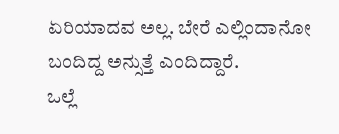ಏರಿಯಾದವ ಅಲ್ಲ. ಬೇರೆ ಎಲ್ಲಿಂದಾನೋ ಬಂದಿದ್ದ ಅನ್ಸುತ್ತೆ ಎಂದಿದ್ದಾರೆ.
ಒಲ್ಲೆ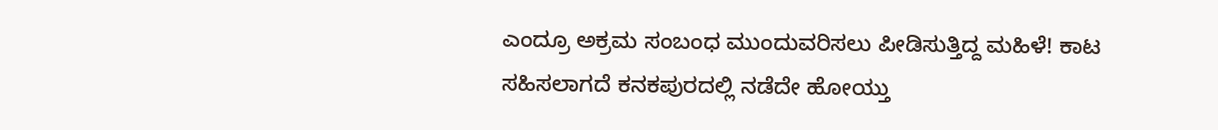ಎಂದ್ರೂ ಅಕ್ರಮ ಸಂಬಂಧ ಮುಂದುವರಿಸಲು ಪೀಡಿಸುತ್ತಿದ್ದ ಮಹಿಳೆ! ಕಾಟ ಸಹಿಸಲಾಗದೆ ಕನಕಪುರದಲ್ಲಿ ನಡೆದೇ ಹೋಯ್ತು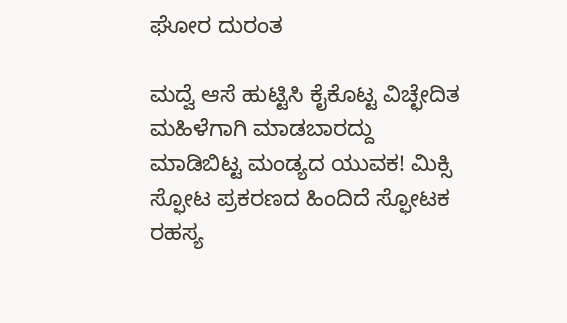ಘೋರ ದುರಂತ

ಮದ್ವೆ ಆಸೆ ಹುಟ್ಟಿಸಿ ಕೈಕೊಟ್ಟ ವಿಚ್ಛೇದಿತ ಮಹಿಳೆಗಾಗಿ ಮಾಡಬಾರದ್ದು ಮಾಡಿಬಿಟ್ಟ ಮಂಡ್ಯದ ಯುವಕ! ಮಿಕ್ಸಿ ಸ್ಫೋಟ ಪ್ರಕರಣದ ಹಿಂದಿದೆ ಸ್ಫೋಟಕ ರಹಸ್ಯ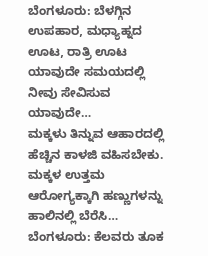ಬೆಂಗಳೂರು: ಬೆಳಗ್ಗಿನ ಉಪಹಾರ, ಮಧ್ಯಾಹ್ನದ ಊಟ, ರಾತ್ರಿ ಊಟ ಯಾವುದೇ ಸಮಯದಲ್ಲಿ ನೀವು ಸೇವಿಸುವ ಯಾವುದೇ…
ಮಕ್ಕಳು ತಿನ್ನುವ ಆಹಾರದಲ್ಲಿ ಹೆಚ್ಚಿನ ಕಾಳಜಿ ವಹಿಸಬೇಕು. ಮಕ್ಕಳ ಉತ್ತಮ ಆರೋಗ್ಯಕ್ಕಾಗಿ ಹಣ್ಣುಗಳನ್ನು ಹಾಲಿನಲ್ಲಿ ಬೆರೆಸಿ…
ಬೆಂಗಳೂರು: ಕೆಲವರು ತೂಕ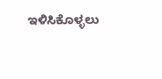ಇಳಿಸಿಕೊಳ್ಳಲು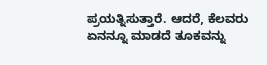ಪ್ರಯತ್ನಿಸುತ್ತಾರೆ. ಆದರೆ, ಕೆಲವರು ಏನನ್ನೂ ಮಾಡದೆ ತೂಕವನ್ನು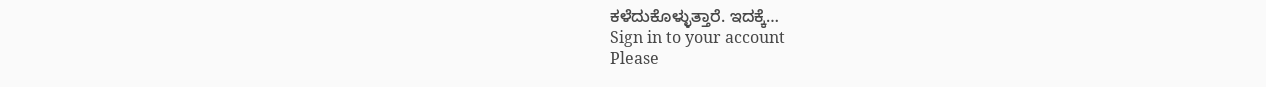ಕಳೆದುಕೊಳ್ಳುತ್ತಾರೆ. ಇದಕ್ಕೆ…
Sign in to your account
Please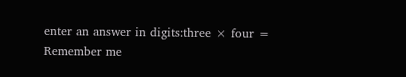enter an answer in digits:three × four =
Remember me